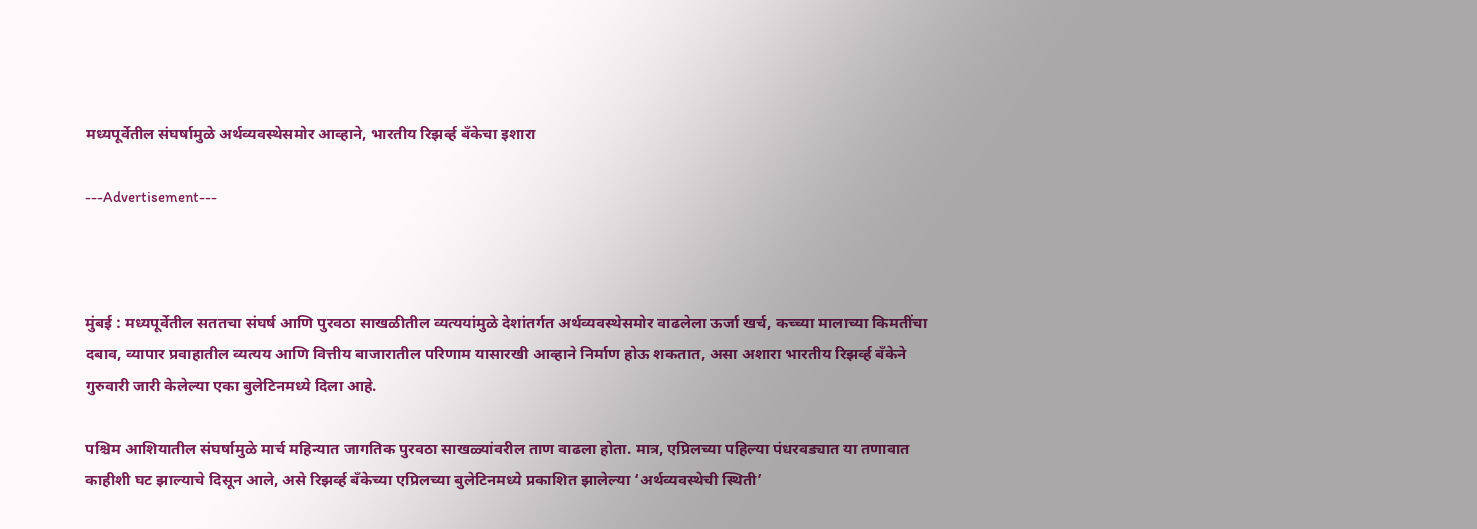मध्यपूर्वेतील संघर्षामुळे अर्थव्यवस्थेसमोर आव्हाने, भारतीय रिझर्व्ह बँकेचा इशारा

---Advertisement---



मुंबई : मध्यपूर्वेतील सततचा संघर्ष आणि पुरवठा साखळीतील व्यत्ययांमुळे देशांतर्गत अर्थव्यवस्थेसमोर वाढलेला ऊर्जा खर्च, कच्च्या मालाच्या किमतींचा दबाव, व्यापार प्रवाहातील व्यत्यय आणि वित्तीय बाजारातील परिणाम यासारखी आव्हाने निर्माण होऊ शकतात, असा अशारा भारतीय रिझर्व्ह बँकेने गुरुवारी जारी केलेल्या एका बुलेटिनमध्ये दिला आहे.

पश्चिम आशियातील संघर्षामुळे मार्च महिन्यात जागतिक पुरवठा साखळ्यांवरील ताण वाढला होता. मात्र, एप्रिलच्या पहिल्या पंधरवड्यात या तणावात काहीशी घट झाल्याचे दिसून आले, असे रिझर्व्ह बँकेच्या एप्रिलच्या बुलेटिनमध्ये प्रकाशित झालेल्या ‘अर्थव्यवस्थेची स्थिती’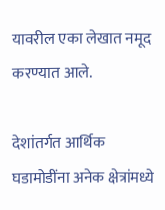यावरील एका लेखात नमूद करण्यात आले.

देशांतर्गत आर्थिक घडामोडींना अनेक क्षेत्रांमध्ये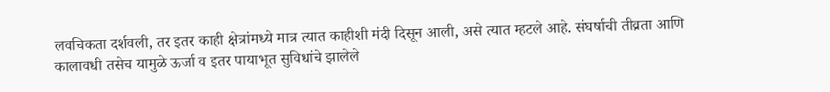लवचिकता दर्शवली, तर इतर काही क्षेत्रांमध्ये मात्र त्यात काहीशी मंदी दिसून आली, असे त्यात म्हटले आहे. संघर्षाची तीव्रता आणि कालावधी तसेच यामुळे ऊर्जा व इतर पायाभूत सुविधांचे झालेले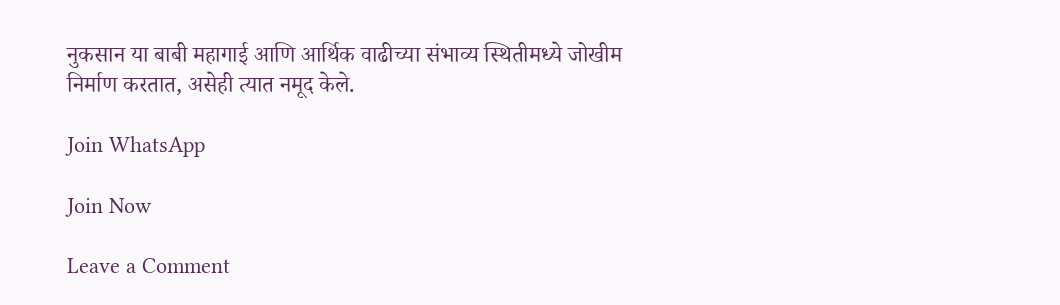नुकसान या बाबी महागाई आणि आर्थिक वाढीच्या संभाव्य स्थितीमध्ये जोखीम निर्माण करतात, असेही त्यात नमूद केले.

Join WhatsApp

Join Now

Leave a Comment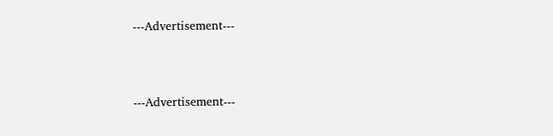---Advertisement---



---Advertisement---